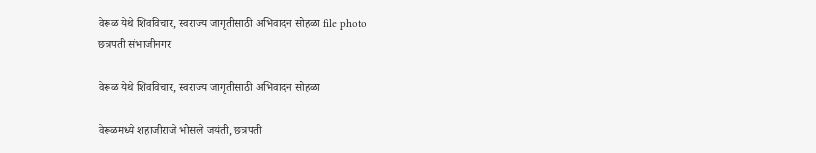वेरूळ येथे शिवविचार, स्वराज्य जागृतीसाठी अभिवादन सोहळा file photo
छत्रपती संभाजीनगर

वेरूळ येथे शिवविचार, स्वराज्य जागृतीसाठी अभिवादन सोहळा

वेरूळमध्ये शहाजीराजे भोसले जयंती, छत्रपती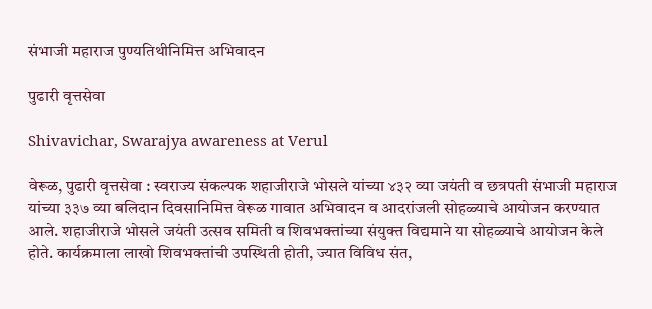संभाजी महाराज पुण्यतिथीनिमित्त अभिवादन

पुढारी वृत्तसेवा

Shivavichar, Swarajya awareness at Verul

वेरूळ, पुढारी वृत्तसेवा : स्वराज्य संकल्पक शहाजीराजे भोसले यांच्या ४३२ व्या जयंती व छत्रपती संभाजी महाराज यांच्या ३३७ व्या बलिदान दिवसानिमित्त वेरूळ गावात अभिवादन व आदरांजली सोहळ्याचे आयोजन करण्यात आले. शहाजीराजे भोसले जयंती उत्सव समिती व शिवभक्तांच्या संयुक्त विद्यमाने या सोहळ्याचे आयोजन केले होते. कार्यक्रमाला लाखो शिवभक्तांची उपस्थिती होती, ज्यात विविध संत,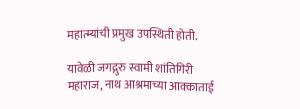महात्म्यांची प्रमुख उपस्थिती होती.

यावेळी जगद्गुरु स्वामी शांतिगिरी महाराज, नाथ आश्रमाच्या आक्काताई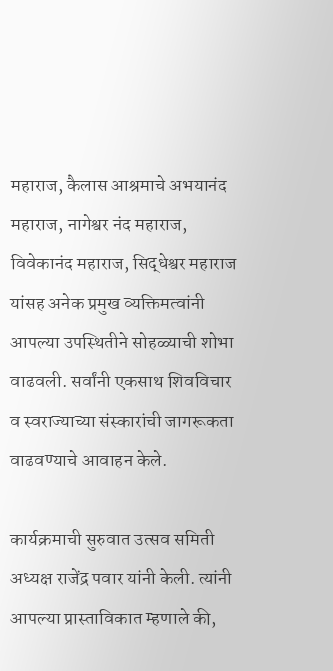महाराज, कैलास आश्रमाचे अभयानंद महाराज, नागेश्वर नंद महाराज, विवेकानंद महाराज, सिद्धेश्वर महाराज यांसह अनेक प्रमुख व्यक्तिमत्वांनी आपल्या उपस्थितीने सोहळ्याची शोभा वाढवली. सर्वांनी एकसाथ शिवविचार व स्वराज्याच्या संस्कारांची जागरूकता वाढवण्याचे आवाहन केले.

कार्यक्रमाची सुरुवात उत्सव समिती अध्यक्ष राजेंद्र पवार यांनी केली. त्यांनी आपल्या प्रास्ताविकात म्हणाले की,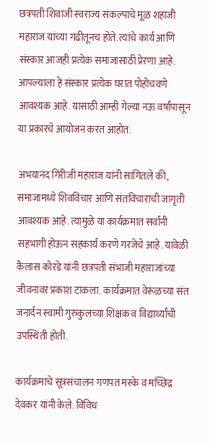छत्रपती शिवाजी स्वराज्य संकल्पाचे मूळ शहाजी महाराज यांच्या गढीतूनच होते. त्यांचे कार्य आणि संस्कार आजही प्रत्येक समाजासाठी प्रेरणा आहे. आपल्याला हे संस्कार प्रत्येक घरात पोहोचवणे आवश्यक आहे. यासाठी आम्ही गेल्या नऊ वर्षांपासून या प्रकारचे आयोजन करत आहोत.

अभयानंद गिरीजी महाराज यांनी सांगितले की, समाजामध्ये शिवविचार आणि संतविचाराची जागृती आवश्यक आहे. त्यामुळे या कार्यक्रमात सर्वांनी सहभागी होऊन सहकार्य करणे गरजेचे आहे. यावेळी कैलास कोरडे यांनी छत्रपती संभाजी महाराजांच्या जीवनावर प्रकाश टाकला. कार्यक्रमात वेरूळच्या संत जनार्दन स्वामी गुरुकुलच्या शिक्षक व विद्यार्थ्यांची उपस्थिती होती.

कार्यक्रमाचे सूत्रसंचालन गणपत मस्के व मच्छिद्र देवकर यांनी केले. विविध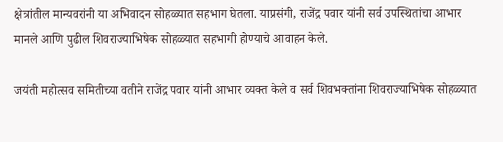क्षेत्रांतील मान्यवरांनी या अभिवादन सोहळ्यात सहभाग घेतला. याप्रसंगी, राजेंद्र पवार यांनी सर्व उपस्थितांचा आभार मानले आणि पुढील शिवराज्याभिषेक सोहळ्यात सहभागी होण्याचे आवाहन केले.

जयंती महोत्सव समितीच्या वतीने राजेंद्र पवार यांनी आभार व्यक्त केले व सर्व शिवभक्तांना शिवराज्याभिषेक सोहळ्यात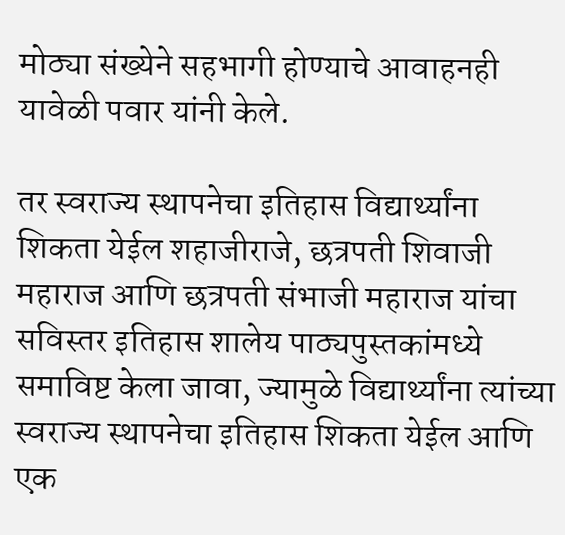मोठ्या संख्येने सहभागी होण्याचे आवाहनही यावेळी पवार यांनी केले.

तर स्वराज्य स्थापनेचा इतिहास विद्यार्थ्यांना शिकता येईल शहाजीराजे, छत्रपती शिवाजी महाराज आणि छत्रपती संभाजी महाराज यांचा सविस्तर इतिहास शालेय पाठ्यपुस्तकांमध्ये समाविष्ट केला जावा, ज्यामुळे विद्यार्थ्यांना त्यांच्या स्वराज्य स्थापनेचा इतिहास शिकता येईल आणि एक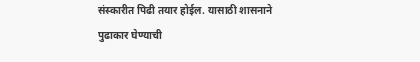संस्कारीत पिढी तयार होईल. यासाठी शासनाने पुढाकार घेण्याची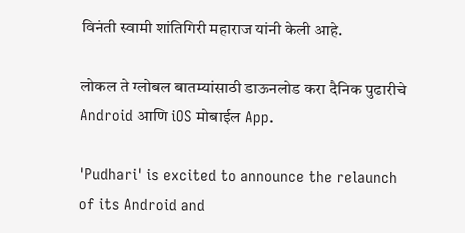विनंती स्वामी शांतिगिरी महाराज यांनी केली आहे.

लोकल ते ग्लोबल बातम्यांसाठी डाऊनलोड करा दैनिक पुढारीचे Android आणि iOS मोबाईल App.

'Pudhari' is excited to announce the relaunch of its Android and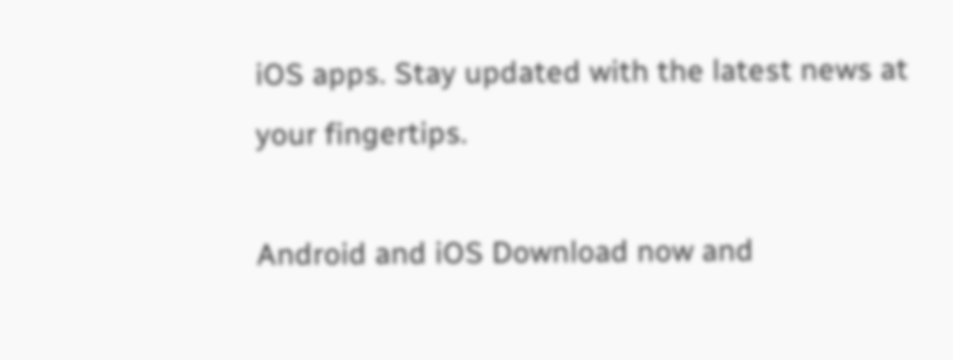iOS apps. Stay updated with the latest news at your fingertips.

Android and iOS Download now and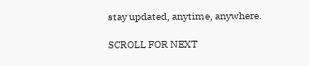stay updated, anytime, anywhere.

SCROLL FOR NEXT